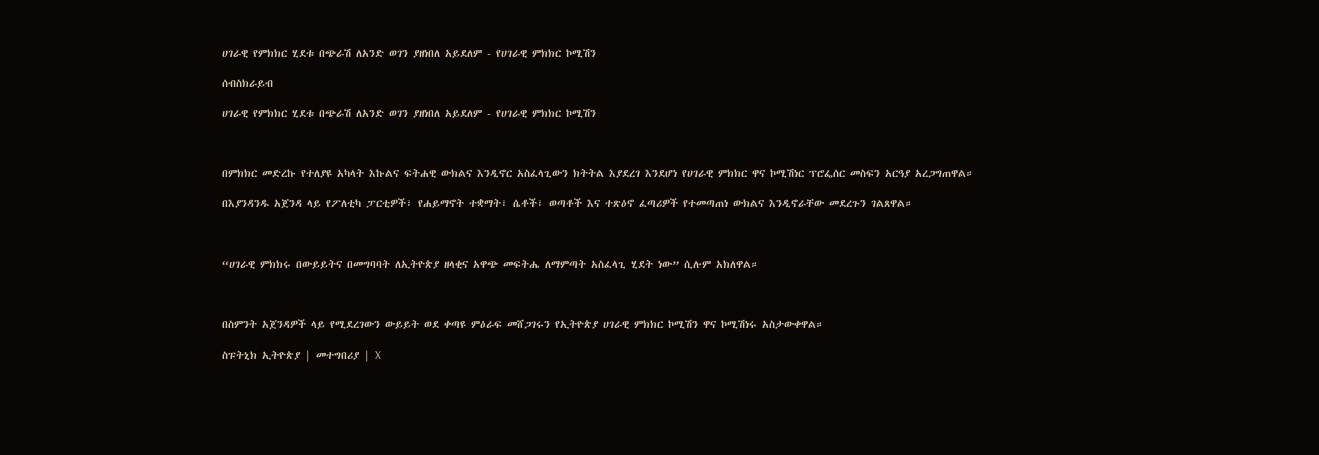ሀገራዊ የምክክር ሂደቱ በጭራሽ ለአንድ ወገን ያዘነበለ አይደለም - የሀገራዊ ምክክር ኮሚሽን

ሰብስክራይብ

ሀገራዊ የምክክር ሂደቱ በጭራሽ ለአንድ ወገን ያዘነበለ አይደለም - የሀገራዊ ምክክር ኮሚሽን



በምክክር መድረኩ የተለያዩ አካላት እኩልና ፍትሐዊ ውክልና እንዲኖር አስፈላጊውን ክትትል እያደረገ እንደሆነ የሀገራዊ ምክክር ዋና ኮሚሽነር ፕሮፌሰር መስፍን አርዓያ አረጋግጠዋል።

በእያንዳንዱ አጀንዳ ላይ የፖለቲካ ፓርቲዎች፣ የሐይማኖት ተቋማት፣ ሴቶች፣ ወጣቶች እና ተጽዕኖ ፈጣሪዎች የተመጣጠነ ውክልና እንዲኖራቸው መደረጉን ገልጸዋል።



“ሀገራዊ ምክክሩ በውይይትና በመግባባት ለኢትዮጵያ ዘላቂና አዋጭ መፍትሔ ለማምጣት አስፈላጊ ሂደት ነው” ሲሉም አክለዋል።



በስምንት አጀንዳዎች ላይ የሚደረገውን ውይይት ወደ ቀጣዩ ምዕራፍ መሸጋገሩን የኢትዮጵያ ሀገራዊ ምክክር ኮሚሽን ዋና ኮሚሽነሩ አስታውቀዋል።

ስፑትኒክ ኢትዮጵያ | መተግበሪያ | X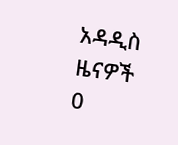አዳዲስ ዜናዎች
0